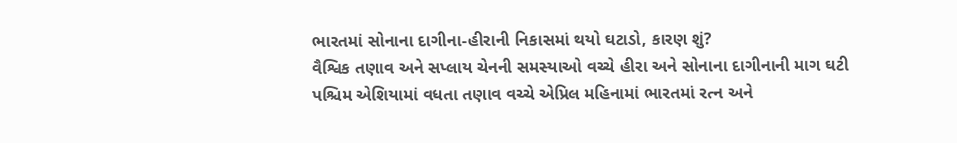ભારતમાં સોનાના દાગીના-હીરાની નિકાસમાં થયો ઘટાડો, કારણ શું?
વૈશ્વિક તણાવ અને સપ્લાય ચેનની સમસ્યાઓ વચ્ચે હીરા અને સોનાના દાગીનાની માગ ઘટી
પશ્ચિમ એશિયામાં વધતા તણાવ વચ્ચે એપ્રિલ મહિનામાં ભારતમાં રત્ન અને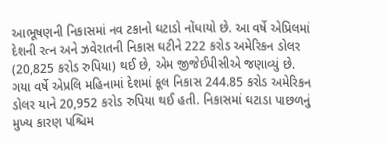આભૂષણની નિકાસમાં નવ ટકાનો ઘટાડો નોંધાયો છે. આ વર્ષે એપ્રિલમાં દેશની રત્ન અને ઝવેરાતની નિકાસ ઘટીને 222 કરોડ અમેરિકન ડોલર (20,825 કરોડ રુપિયા) થઈ છે, એમ જીજેઈપીસીએ જણાવ્યું છે.
ગયા વર્ષે એપ્રલિ મહિનામાં દેશમાં કૂલ નિકાસ 244.85 કરોડ અમેરિકન ડોલર યાને 20,952 કરોડ રુપિયા થઈ હતી. નિકાસમાં ઘટાડા પાછળનું મુખ્ય કારણ પશ્ચિમ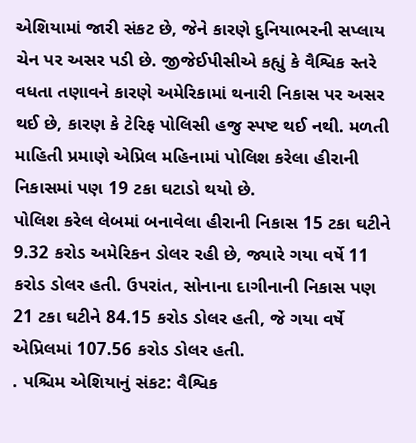એશિયામાં જારી સંકટ છે, જેને કારણે દુનિયાભરની સપ્લાય ચેન પર અસર પડી છે. જીજેઈપીસીએ કહ્યું કે વૈશ્વિક સ્તરે વધતા તણાવને કારણે અમેરિકામાં થનારી નિકાસ પર અસર થઈ છે, કારણ કે ટેરિફ પોલિસી હજુ સ્પષ્ટ થઈ નથી. મળતી માહિતી પ્રમાણે એપ્રિલ મહિનામાં પોલિશ કરેલા હીરાની નિકાસમાં પણ 19 ટકા ઘટાડો થયો છે.
પોલિશ કરેલ લેબમાં બનાવેલા હીરાની નિકાસ 15 ટકા ઘટીને 9.32 કરોડ અમેરિકન ડોલર રહી છે, જ્યારે ગયા વર્ષે 11 કરોડ ડોલર હતી. ઉપરાંત, સોનાના દાગીનાની નિકાસ પણ 21 ટકા ઘટીને 84.15 કરોડ ડોલર હતી, જે ગયા વર્ષે એપ્રિલમાં 107.56 કરોડ ડોલર હતી.
. પશ્ચિમ એશિયાનું સંકટ: વૈશ્વિક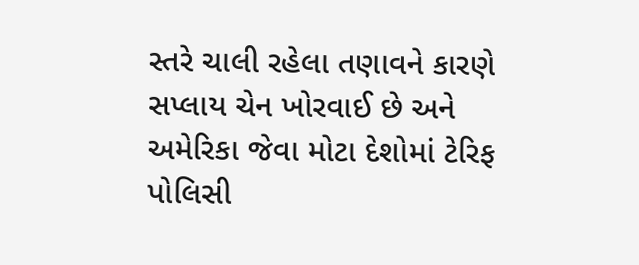સ્તરે ચાલી રહેલા તણાવને કારણે સપ્લાય ચેન ખોરવાઈ છે અને અમેરિકા જેવા મોટા દેશોમાં ટેરિફ પોલિસી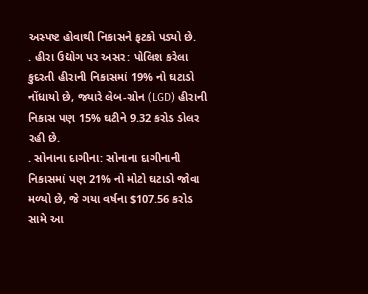અસ્પષ્ટ હોવાથી નિકાસને ફટકો પડ્યો છે.
. હીરા ઉદ્યોગ પર અસર: પોલિશ કરેલા કુદરતી હીરાની નિકાસમાં 19% નો ઘટાડો નોંધાયો છે, જ્યારે લેબ-ગ્રોન (LGD) હીરાની નિકાસ પણ 15% ઘટીને 9.32 કરોડ ડોલર રહી છે.
. સોનાના દાગીના: સોનાના દાગીનાની નિકાસમાં પણ 21% નો મોટો ઘટાડો જોવા મળ્યો છે, જે ગયા વર્ષના $107.56 કરોડ સામે આ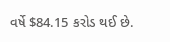વર્ષે $84.15 કરોડ થઈ છે.